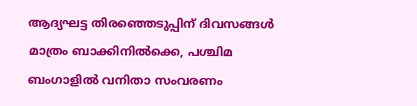ആദ്യഘട്ട തിരഞ്ഞെടുപ്പിന് ദിവസങ്ങൾ മാത്രം ബാക്കിനിൽക്കെ, പശ്ചിമ ബംഗാളിൽ വനിതാ സംവരണം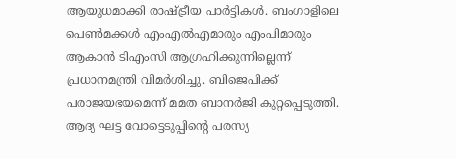ആയുധമാക്കി രാഷ്ട്രീയ പാർട്ടികൾ. ബംഗാളിലെ പെൺമക്കൾ എംഎൽഎമാരും എംപിമാരും ആകാൻ ടിഎംസി ആഗ്രഹിക്കുന്നില്ലെന്ന് പ്രധാനമന്ത്രി വിമർശിച്ചു. ബിജെപിക്ക് പരാജയഭയമെന്ന് മമത ബാനർജി കുറ്റപ്പെടുത്തി.
ആദ്യ ഘട്ട വോട്ടെടുപ്പിന്റെ പരസ്യ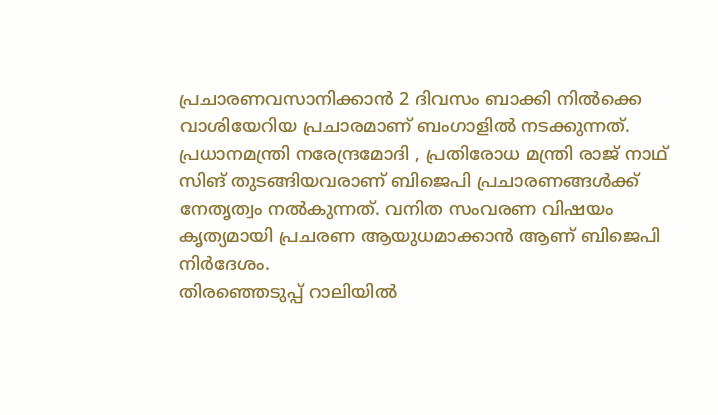പ്രചാരണവസാനിക്കാൻ 2 ദിവസം ബാക്കി നിൽക്കെ വാശിയേറിയ പ്രചാരമാണ് ബംഗാളിൽ നടക്കുന്നത്. പ്രധാനമന്ത്രി നരേന്ദ്രമോദി , പ്രതിരോധ മന്ത്രി രാജ് നാഥ് സിങ് തുടങ്ങിയവരാണ് ബിജെപി പ്രചാരണങ്ങൾക്ക് നേതൃത്വം നൽകുന്നത്. വനിത സംവരണ വിഷയം കൃത്യമായി പ്രചരണ ആയുധമാക്കാൻ ആണ് ബിജെപി നിർദേശം.
തിരഞ്ഞെടുപ്പ് റാലിയിൽ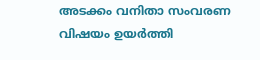അടക്കം വനിതാ സംവരണ വിഷയം ഉയർത്തി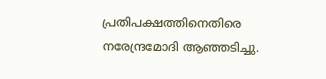പ്രതിപക്ഷത്തിനെതിരെ നരേന്ദ്രമോദി ആഞ്ഞടിച്ചു.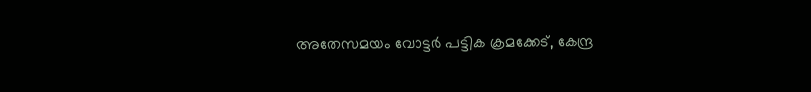അതേസമയം വോട്ടർ പട്ടിക ക്രമക്കേട്, കേന്ദ്ര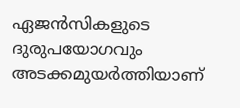ഏജൻസികളുടെ ദുരുപയോഗവും അടക്കമുയർത്തിയാണ്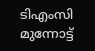ടിഎംസി മുന്നോട്ട്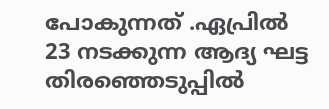പോകുന്നത് .ഏപ്രിൽ 23 നടക്കുന്ന ആദ്യ ഘട്ട തിരഞ്ഞെടുപ്പിൽ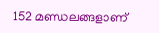152 മണ്ഡലങ്ങളാണ്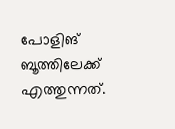പോളിങ് ബൂത്തിലേക്ക് എത്തുന്നത്.